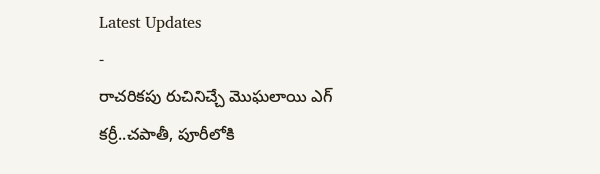Latest Updates
-
రాచరికపు రుచినిచ్చే మొఘలాయి ఎగ్ కర్రీ..చపాతీ, పూరీలోకి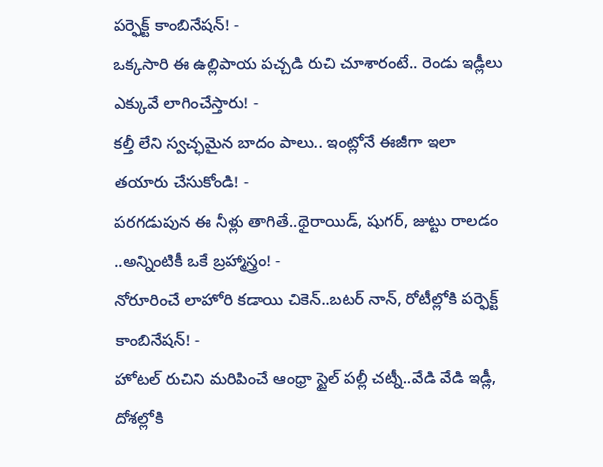పర్ఫెక్ట్ కాంబినేషన్! -
ఒక్కసారి ఈ ఉల్లిపాయ పచ్చడి రుచి చూశారంటే.. రెండు ఇడ్లీలు ఎక్కువే లాగించేస్తారు! -
కల్తీ లేని స్వచ్ఛమైన బాదం పాలు.. ఇంట్లోనే ఈజీగా ఇలా తయారు చేసుకోండి! -
పరగడుపున ఈ నీళ్లు తాగితే..థైరాయిడ్, షుగర్, జుట్టు రాలడం ..అన్నింటికీ ఒకే బ్రహ్మాస్త్రం! -
నోరూరించే లాహోరి కడాయి చికెన్..బటర్ నాన్, రోటీల్లోకి పర్ఫెక్ట్ కాంబినేషన్! -
హోటల్ రుచిని మరిపించే ఆంధ్రా స్టైల్ పల్లీ చట్నీ..వేడి వేడి ఇడ్లీ, దోశల్లోకి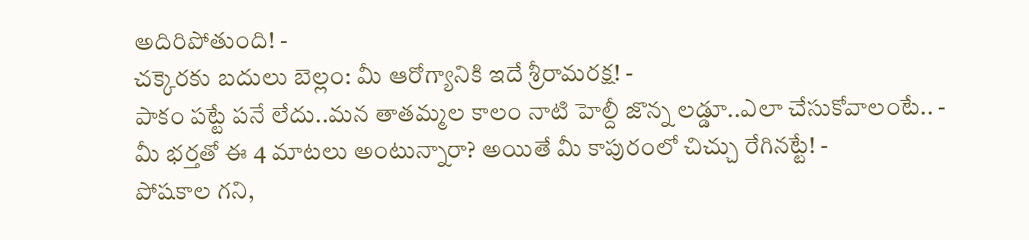అదిరిపోతుంది! -
చక్కెరకు బదులు బెల్లం: మీ ఆరోగ్యానికి ఇదే శ్రీరామరక్ష! -
పాకం పట్టే పనే లేదు..మన తాతమ్మల కాలం నాటి హెల్దీ జొన్న లడ్డూ..ఎలా చేసుకోవాలంటే.. -
మీ భర్తతో ఈ 4 మాటలు అంటున్నారా? అయితే మీ కాపురంలో చిచ్చు రేగినట్టే! -
పోషకాల గని,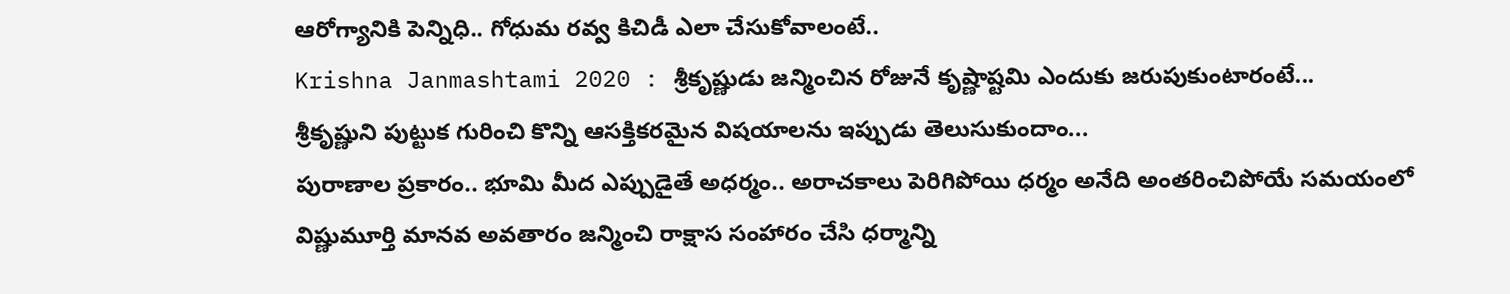ఆరోగ్యానికి పెన్నిధి.. గోధుమ రవ్వ కిచిడీ ఎలా చేసుకోవాలంటే..
Krishna Janmashtami 2020 : శ్రీకృష్ణుడు జన్మించిన రోజునే కృష్ణాష్టమి ఎందుకు జరుపుకుంటారంటే...
శ్రీకృష్ణుని పుట్టుక గురించి కొన్ని ఆసక్తికరమైన విషయాలను ఇప్పుడు తెలుసుకుందాం...
పురాణాల ప్రకారం.. భూమి మీద ఎప్పుడైతే అధర్మం.. అరాచకాలు పెరిగిపోయి ధర్మం అనేది అంతరించిపోయే సమయంలో విష్ణుమూర్తి మానవ అవతారం జన్మించి రాక్షాస సంహారం చేసి ధర్మాన్ని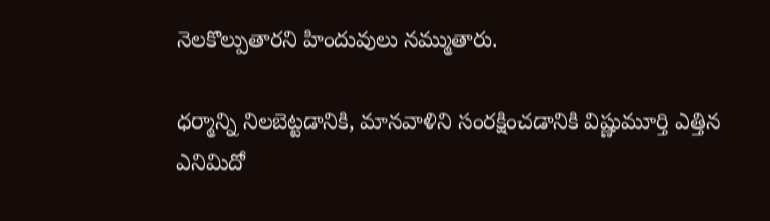నెలకొల్పుతారని హిందువులు నమ్ముతారు.

ధర్మాన్ని నిలబెట్టడానికి, మానవాళిని సంరక్షించడానికి విష్ణుమూర్తి ఎత్తిన ఎనిమిదో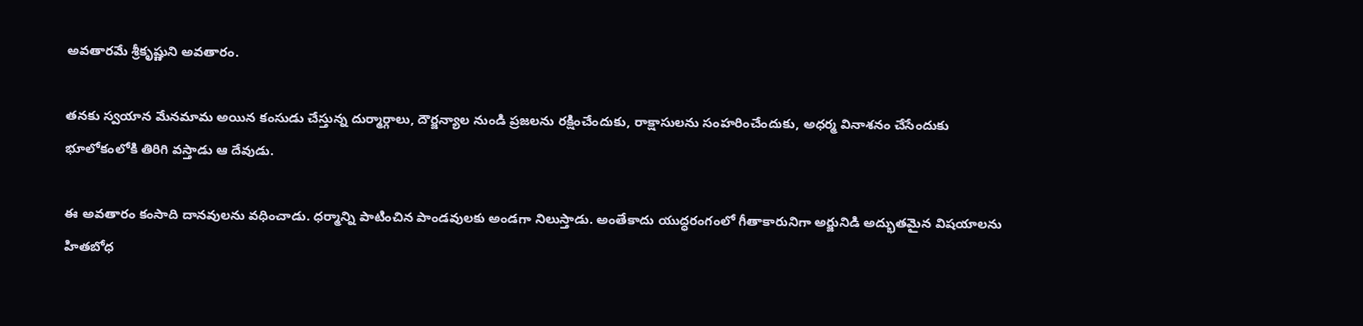అవతారమే శ్రీకృష్ణుని అవతారం.

తనకు స్వయాన మేనమామ అయిన కంసుడు చేస్తున్న దుర్మార్గాలు, దౌర్జన్యాల నుండి ప్రజలను రక్షించేందుకు, రాక్షాసులను సంహరించేందుకు, అధర్మ వినాశనం చేసేందుకు భూలోకంలోకి తిరిగి వస్తాడు ఆ దేవుడు.

ఈ అవతారం కంసాది దానవులను వధించాడు. ధర్మాన్ని పాటించిన పాండవులకు అండగా నిలుస్తాడు. అంతేకాదు యుద్ధరంగంలో గీతాకారునిగా అర్జునిడి అద్భుతమైన విషయాలను హితబోధ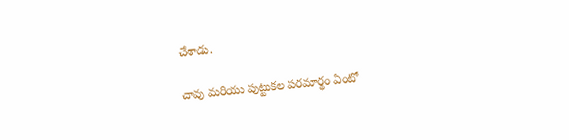చేశాడు.

చావు మరియు పుట్టుకల పరమార్థం ఏంటో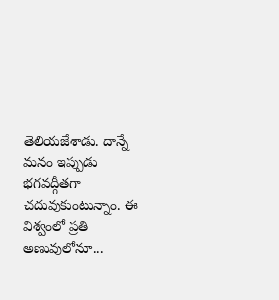తెలియజేశాడు. దాన్నే మనం ఇప్పుడు భగవద్గీతగా చదువుకుంటున్నాం. ఈ విశ్వంలో ప్రతి అణువులోనూ...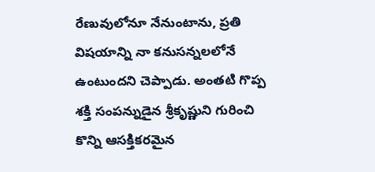రేణువులోనూ నేనుంటాను, ప్రతి విషయాన్ని నా కనుసన్నలలోనే ఉంటుందని చెప్పాడు. అంతటి గొప్ప శక్తి సంపన్నుడైన శ్రీకృష్ణుని గురించి కొన్ని ఆసక్తికరమైన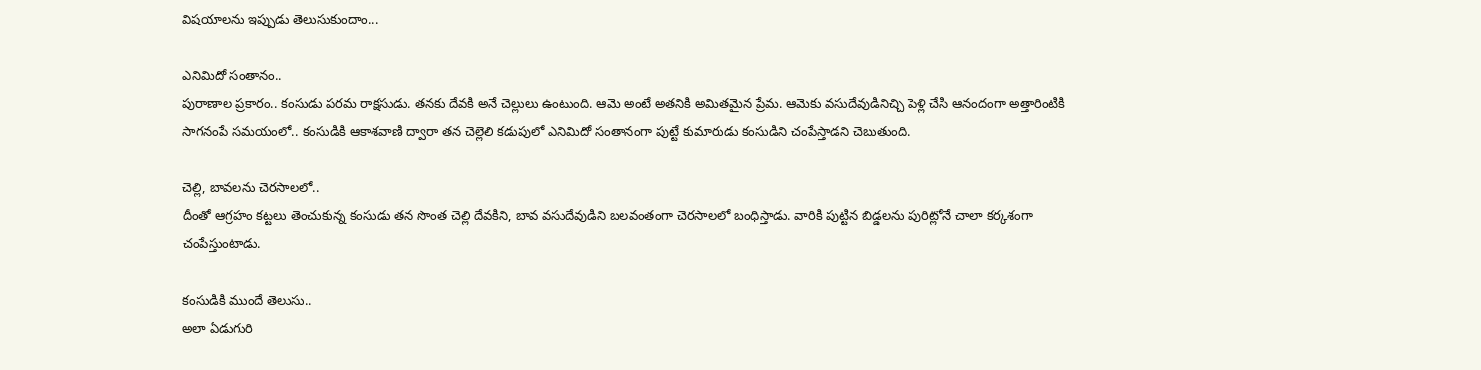విషయాలను ఇప్పుడు తెలుసుకుందాం...

ఎనిమిదో సంతానం..
పురాణాల ప్రకారం.. కంసుడు పరమ రాక్షసుడు. తనకు దేవకి అనే చెల్లులు ఉంటుంది. ఆమె అంటే అతనికి అమితమైన ప్రేమ. ఆమెకు వసుదేవుడినిచ్చి పెళ్లి చేసి ఆనందంగా అత్తారింటికి సాగనంపే సమయంలో.. కంసుడికి ఆకాశవాణి ద్వారా తన చెల్లెలి కడుపులో ఎనిమిదో సంతానంగా పుట్టే కుమారుడు కంసుడిని చంపేస్తాడని చెబుతుంది.

చెల్లి, బావలను చెరసాలలో..
దీంతో ఆగ్రహం కట్టలు తెంచుకున్న కంసుడు తన సొంత చెల్లి దేవకిని, బావ వసుదేవుడిని బలవంతంగా చెరసాలలో బంధిస్తాడు. వారికి పుట్టిన బిడ్డలను పురిట్లోనే చాలా కర్కశంగా చంపేస్తుంటాడు.

కంసుడికి ముందే తెలుసు..
అలా ఏడుగురి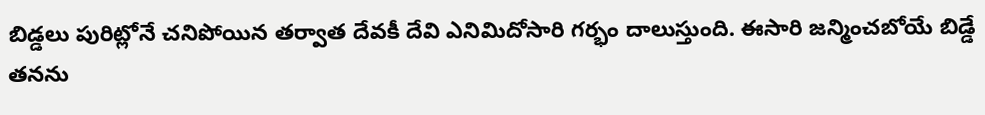బిడ్డలు పురిట్లోనే చనిపోయిన తర్వాత దేవకీ దేవి ఎనిమిదోసారి గర్భం దాలుస్తుంది. ఈసారి జన్మించబోయే బిడ్డే తనను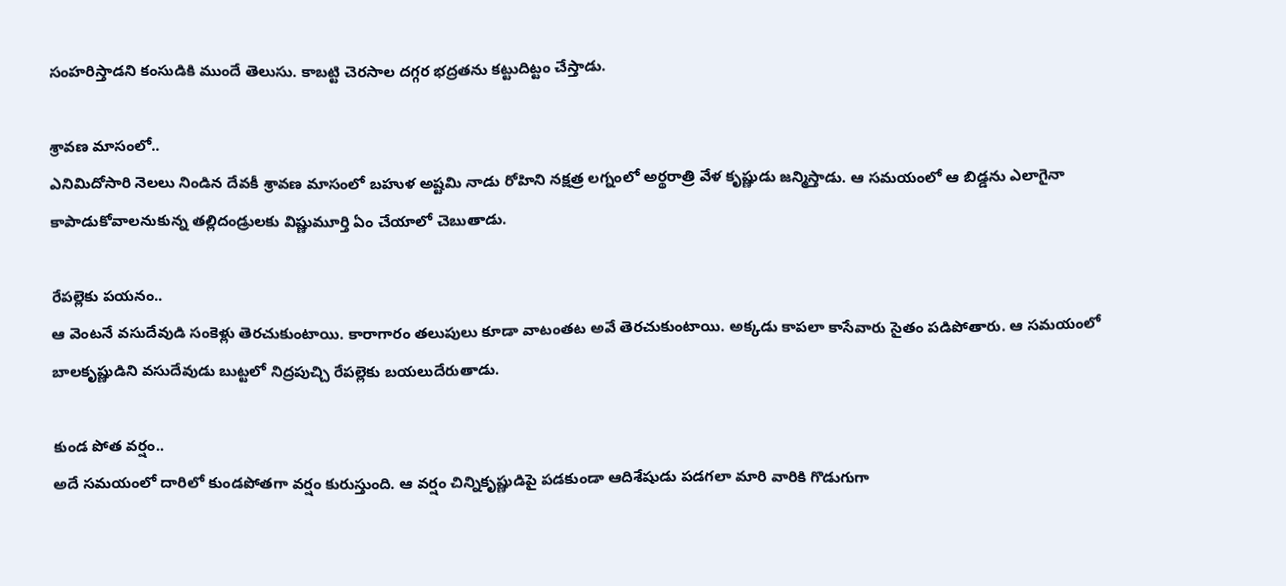సంహరిస్తాడని కంసుడికి ముందే తెలుసు. కాబట్టి చెరసాల దగ్గర భద్రతను కట్టుదిట్టం చేస్తాడు.

శ్రావణ మాసంలో..
ఎనిమిదోసారి నెలలు నిండిన దేవకీ శ్రావణ మాసంలో బహుళ అష్టమి నాడు రోహిని నక్షత్ర లగ్నంలో అర్థరాత్రి వేళ కృష్ణుడు జన్మిస్తాడు. ఆ సమయంలో ఆ బిడ్డను ఎలాగైనా కాపాడుకోవాలనుకున్న తల్లిదండ్రులకు విష్ణుమూర్తి ఏం చేయాలో చెబుతాడు.

రేపల్లెకు పయనం..
ఆ వెంటనే వసుదేవుడి సంకెళ్లు తెరచుకుంటాయి. కారాగారం తలుపులు కూడా వాటంతట అవే తెరచుకుంటాయి. అక్కడు కాపలా కాసేవారు సైతం పడిపోతారు. ఆ సమయంలో బాలకృష్ణుడిని వసుదేవుడు బుట్టలో నిద్రపుచ్చి రేపల్లెకు బయలుదేరుతాడు.

కుండ పోత వర్షం..
అదే సమయంలో దారిలో కుండపోతగా వర్షం కురుస్తుంది. ఆ వర్షం చిన్నికృష్ణుడిపై పడకుండా ఆదిశేషుడు పడగలా మారి వారికి గొడుగుగా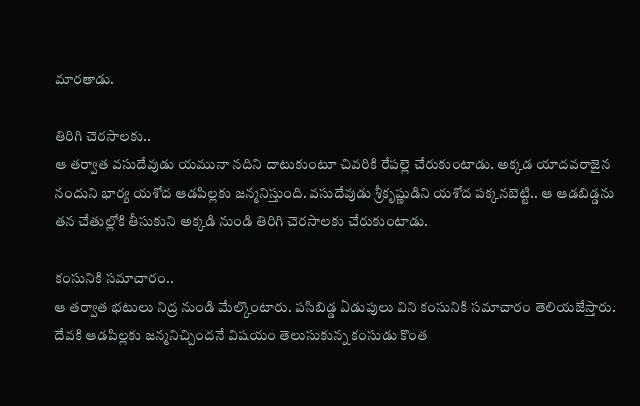మారతాడు.

తిరిగి చెరసాలకు..
ఆ తర్వాత వసుదేవుడు యమునా నదిని దాటుకుంటూ చివరికి రేపల్లె చేరుకుంటాడు. అక్కడ యాదవరాజైన నందుని భార్య యశోద ఆడపిల్లకు జన్మనిస్తుంది. వసుదేవుడు శ్రీకృష్ణుడిని యశోద పక్కనబెట్టి.. ఆ ఆడబిడ్డను తన చేతుల్లోకి తీసుకుని అక్కడి నుండి తిరిగి చెరసాలకు చేరుకుంటాడు.

కంసునికి సమాచారం..
ఆ తర్వాత భటులు నిద్ర నుండి మేల్కొంటారు. పసిబిడ్డ ఏడుపులు విని కంసునికి సమాచారం తెలియజేస్తారు. దేవకి ఆడపిల్లకు జన్మనిచ్చిందనే విషయం తెలుసుకున్న కంసుడు కొంత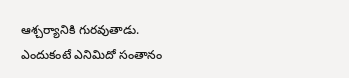ఆశ్చర్యానికి గురవుతాడు. ఎందుకంటే ఎనిమిదో సంతానం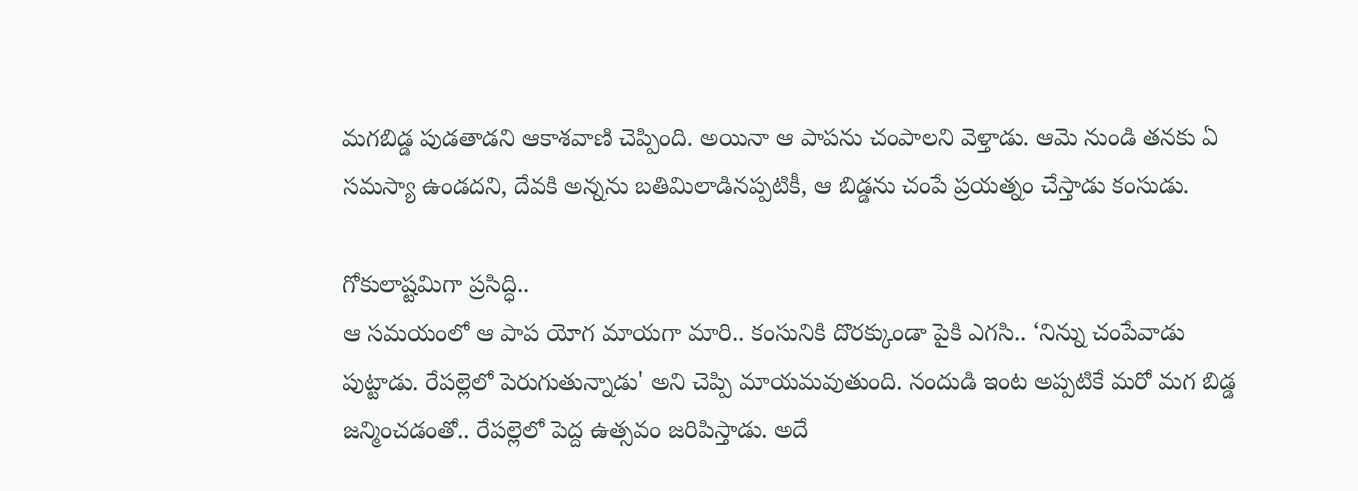మగబిడ్డ పుడతాడని ఆకాశవాణి చెప్పింది. అయినా ఆ పాపను చంపాలని వెళ్తాడు. ఆమె నుండి తనకు ఏ సమస్యా ఉండదని, దేవకి అన్నను బతిమిలాడినప్పటికీ, ఆ బిడ్డను చంపే ప్రయత్నం చేస్తాడు కంసుడు.

గోకులాష్టమిగా ప్రసిద్ధి..
ఆ సమయంలో ఆ పాప యోగ మాయగా మారి.. కంసునికి దొరక్కుండా పైకి ఎగసి.. ‘నిన్ను చంపేవాడు పుట్టాడు. రేపల్లెలో పెరుగుతున్నాడు' అని చెప్పి మాయమవుతుంది. నందుడి ఇంట అప్పటికే మరో మగ బిడ్డ జన్మించడంతో.. రేపల్లెలో పెద్ద ఉత్సవం జరిపిస్తాడు. అదే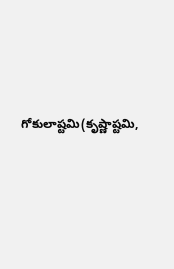గోకులాష్టమి(కృష్ణాష్టమి,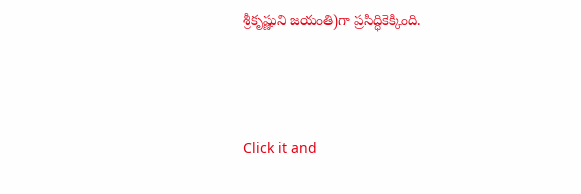శ్రీకృష్ణుని జయంతి)గా ప్రసిద్ధికెక్కింది.



Click it and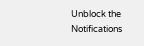Unblock the Notifications